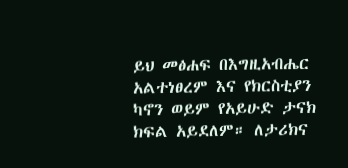ይህ መፅሐፍ በእግዚአብሔር አልተነፀረም እና የክርስቲያን ካኖን ወይም የአይሁድ ታናክ ክፍል አይደለም። ለታሪክና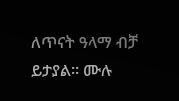ለጥናት ዓላማ ብቻ ይታያል። ሙሉ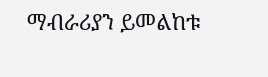ማብራሪያን ይመልከቱ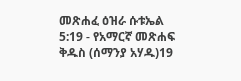መጽሐፈ ዕዝራ ሱቱኤል 5:19 - የአማርኛ መጽሐፍ ቅዱስ (ሰማንያ አሃዱ)19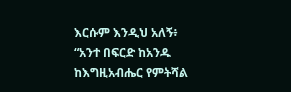እርሱም እንዲህ አለኝ፥ “አንተ በፍርድ ከአንዱ ከእግዚአብሔር የምትሻል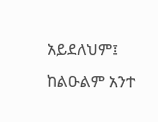አይደለህም፤ ከልዑልም አንተ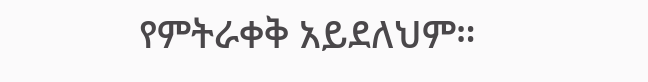የምትራቀቅ አይደለህም።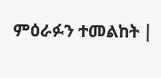ምዕራፉን ተመልከት |